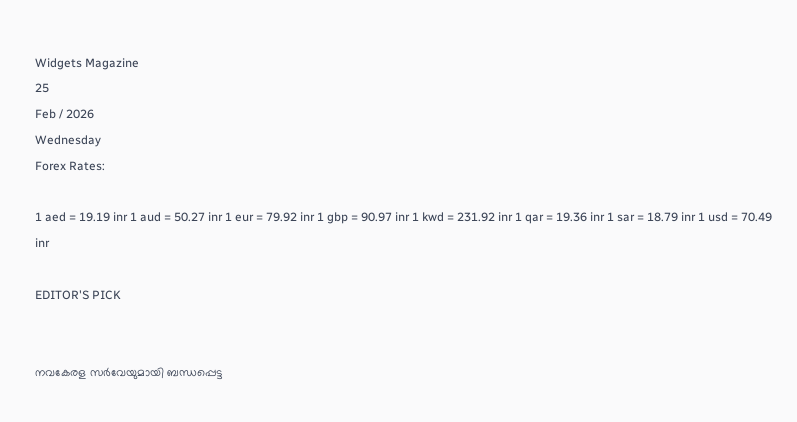Widgets Magazine
25
Feb / 2026
Wednesday
Forex Rates:

1 aed = 19.19 inr 1 aud = 50.27 inr 1 eur = 79.92 inr 1 gbp = 90.97 inr 1 kwd = 231.92 inr 1 qar = 19.36 inr 1 sar = 18.79 inr 1 usd = 70.49 inr

EDITOR'S PICK


നവകേരള സർവേയുമായി ബന്ധപ്പെട്ട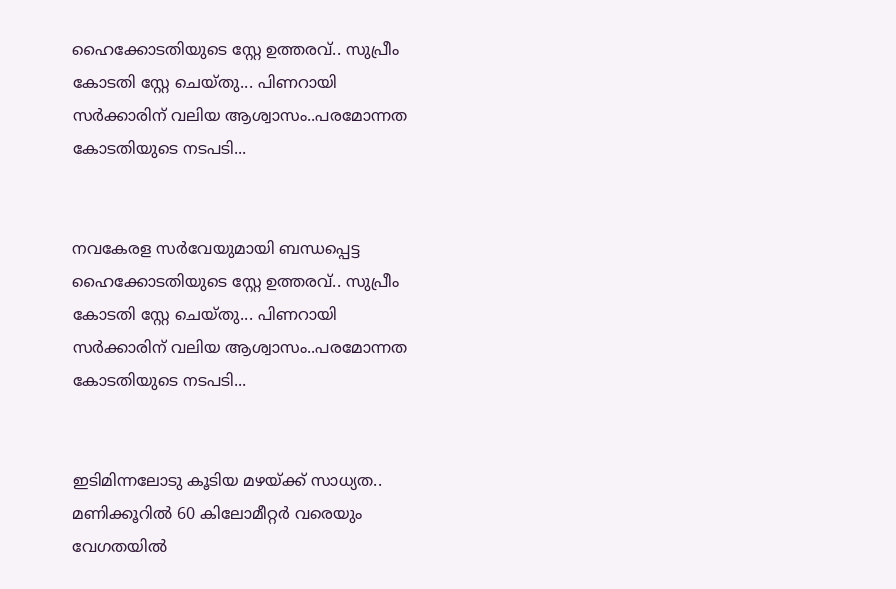ഹൈക്കോടതിയുടെ സ്റ്റേ ഉത്തരവ്.. സുപ്രീം കോടതി സ്റ്റേ ചെയ്തു... പിണറായി സർക്കാരിന് വലിയ ആശ്വാസം..പരമോന്നത കോടതിയുടെ നടപടി...


നവകേരള സർവേയുമായി ബന്ധപ്പെട്ട ഹൈക്കോടതിയുടെ സ്റ്റേ ഉത്തരവ്.. സുപ്രീം കോടതി സ്റ്റേ ചെയ്തു... പിണറായി സർക്കാരിന് വലിയ ആശ്വാസം..പരമോന്നത കോടതിയുടെ നടപടി...


ഇടിമിന്നലോടു കൂടിയ മഴയ്ക്ക് സാധ്യത.. മണിക്കൂറിൽ 60 കിലോമീറ്റർ വരെയും വേഗതയിൽ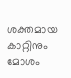ശക്തമായ കാറ്റിനും മോശം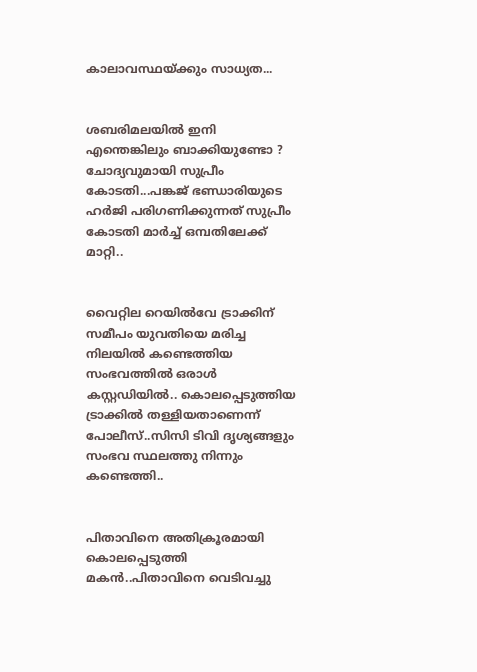കാലാവസ്ഥയ്ക്കും സാധ്യത...


ശബരിമലയിൽ ഇനി എന്തെങ്കിലും ബാക്കിയുണ്ടോ ? ചോദ്യവുമായി സുപ്രീം കോടതി...പങ്കജ് ഭണ്ഡാരിയുടെ ഹർജി പരിഗണിക്കുന്നത് സുപ്രീം കോടതി മാർച്ച് ഒമ്പതിലേക്ക് മാറ്റി..


വൈറ്റില റെയില്‍വേ ട്രാക്കിന് സമീപം യുവതിയെ മരിച്ച നിലയില്‍ കണ്ടെത്തിയ സംഭവത്തില്‍ ഒരാള്‍ കസ്റ്റഡിയില്‍.. കൊലപ്പെടുത്തിയ ട്രാക്കില്‍ തള്ളിയതാണെന്ന് പോലീസ്..സിസി ടിവി ദൃശ്യങ്ങളും സംഭവ സ്ഥലത്തു നിന്നും കണ്ടെത്തി..


പിതാവിനെ അതിക്രൂരമായി കൊലപ്പെടുത്തി മകൻ..പിതാവിനെ വെടിവച്ചു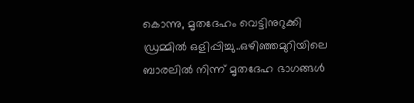കൊന്നു, മൃതദേഹം വെട്ടിനുറുക്കി ഡ്രമ്മിൽ ഒളിപ്പിച്ചു..ഒഴിഞ്ഞമുറിയിലെ ബാരലിൽ നിന്ന് മൃതദേഹ ഭാഗങ്ങൾ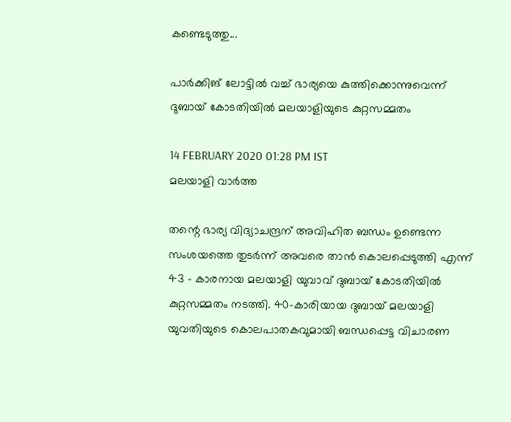കണ്ടെടുത്തു...

പാര്‍ക്കിങ് ലോട്ടില്‍ വച്ച് ഭാര്യയെ കുത്തിക്കൊന്നുവെന്ന് ദുബായ് കോടതിയില്‍ മലയാളിയുടെ കുറ്റസമ്മതം

14 FEBRUARY 2020 01:28 PM IST
മലയാളി വാര്‍ത്ത

തന്റെ ഭാര്യ വിദ്യാചന്ദ്രന് അവിഹിത ബന്ധം ഉണ്ടെന്ന സംശയത്തെ തുടര്‍ന്ന് അവരെ താന്‍ കൊലപ്പെടുത്തി എന്ന് 43 - കാരനായ മലയാളി യുവാവ് ദുബായ് കോടതിയില്‍ കുറ്റസമ്മതം നടത്തി. 40-കാരിയായ ദുബായ് മലയാളി യുവതിയുടെ കൊലപാതകവുമായി ബന്ധപ്പെട്ട വിചാരണ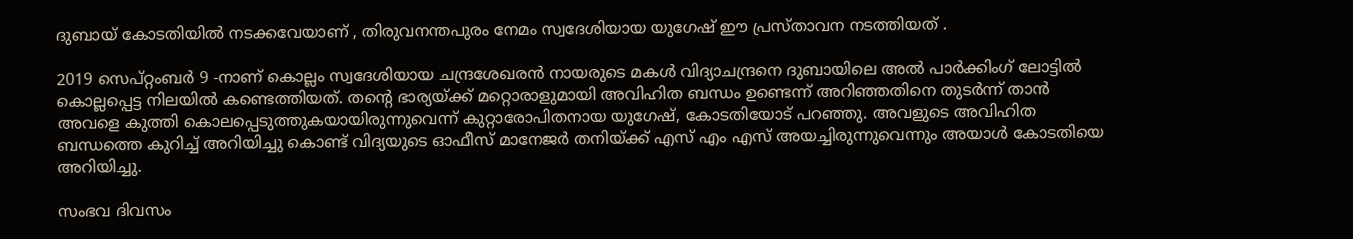ദുബായ് കോടതിയില്‍ നടക്കവേയാണ് , തിരുവനന്തപുരം നേമം സ്വദേശിയായ യുഗേഷ് ഈ പ്രസ്താവന നടത്തിയത് .

2019 സെപ്റ്റംബര്‍ 9 -നാണ് കൊല്ലം സ്വദേശിയായ ചന്ദ്രശേഖരന്‍ നായരുടെ മകള്‍ വിദ്യാചന്ദ്രനെ ദുബായിലെ അല്‍ പാര്‍ക്കിംഗ് ലോട്ടില്‍ കൊല്ലപ്പെട്ട നിലയില്‍ കണ്ടെത്തിയത്. തന്റെ ഭാര്യയ്ക്ക് മറ്റൊരാളുമായി അവിഹിത ബന്ധം ഉണ്ടെന്ന് അറിഞ്ഞതിനെ തുടര്‍ന്ന് താന്‍ അവളെ കുത്തി കൊലപ്പെടുത്തുകയായിരുന്നുവെന്ന് കുറ്റാരോപിതനായ യുഗേഷ്, കോടതിയോട് പറഞ്ഞു. അവളുടെ അവിഹിത ബന്ധത്തെ കുറിച്ച് അറിയിച്ചു കൊണ്ട് വിദ്യയുടെ ഓഫീസ് മാനേജര്‍ തനിയ്ക്ക് എസ് എം എസ് അയച്ചിരുന്നുവെന്നും അയാള്‍ കോടതിയെ അറിയിച്ചു.

സംഭവ ദിവസം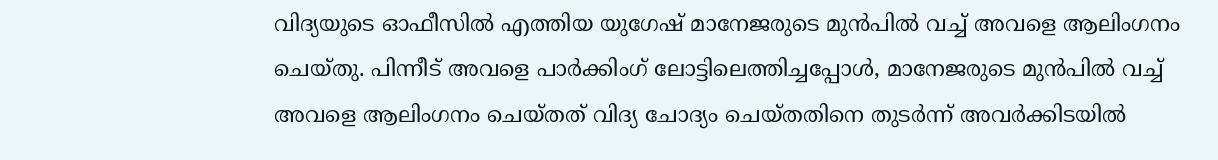വിദ്യയുടെ ഓഫീസില്‍ എത്തിയ യുഗേഷ് മാനേജരുടെ മുന്‍പില്‍ വച്ച് അവളെ ആലിംഗനം ചെയ്തു. പിന്നീട് അവളെ പാര്‍ക്കിംഗ് ലോട്ടിലെത്തിച്ചപ്പോള്‍, മാനേജരുടെ മുന്‍പില്‍ വച്ച് അവളെ ആലിംഗനം ചെയ്തത് വിദ്യ ചോദ്യം ചെയ്തതിനെ തുടര്‍ന്ന് അവര്‍ക്കിടയില്‍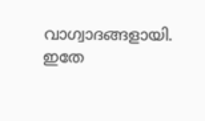വാഗ്വാദങ്ങളായി. ഇതേ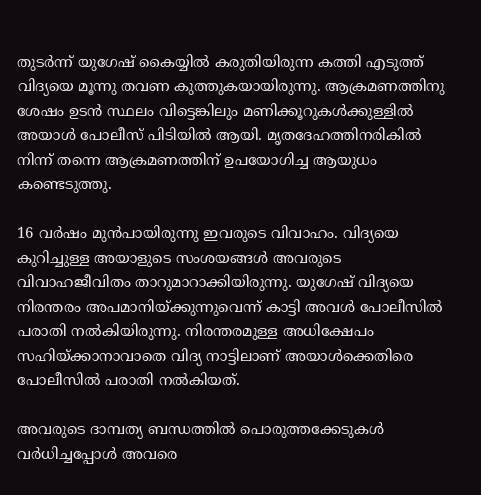തുടര്‍ന്ന് യുഗേഷ് കൈയ്യില്‍ കരുതിയിരുന്ന കത്തി എടുത്ത് വിദ്യയെ മൂന്നു തവണ കുത്തുകയായിരുന്നു. ആക്രമണത്തിനു ശേഷം ഉടന്‍ സ്ഥലം വിട്ടെങ്കിലും മണിക്കൂറുകള്‍ക്കുള്ളില്‍ അയാള്‍ പോലീസ് പിടിയില്‍ ആയി. മൃതദേഹത്തിനരികില്‍ നിന്ന് തന്നെ ആക്രമണത്തിന് ഉപയോഗിച്ച ആയുധം കണ്ടെടുത്തു.

16 വര്‍ഷം മുന്‍പായിരുന്നു ഇവരുടെ വിവാഹം. വിദ്യയെ കുറിച്ചുള്ള അയാളുടെ സംശയങ്ങള്‍ അവരുടെ വിവാഹജീവിതം താറുമാറാക്കിയിരുന്നു. യുഗേഷ് വിദ്യയെ നിരന്തരം അപമാനിയ്ക്കുന്നുവെന്ന് കാട്ടി അവള്‍ പോലീസില്‍ പരാതി നല്‍കിയിരുന്നു. നിരന്തരമുള്ള അധിക്ഷേപം സഹിയ്ക്കാനാവാതെ വിദ്യ നാട്ടിലാണ് അയാള്‍ക്കെതിരെ പോലീസില്‍ പരാതി നല്‍കിയത്.

അവരുടെ ദാമ്പത്യ ബന്ധത്തില്‍ പൊരുത്തക്കേടുകള്‍ വര്‍ധിച്ചപ്പോള്‍ അവരെ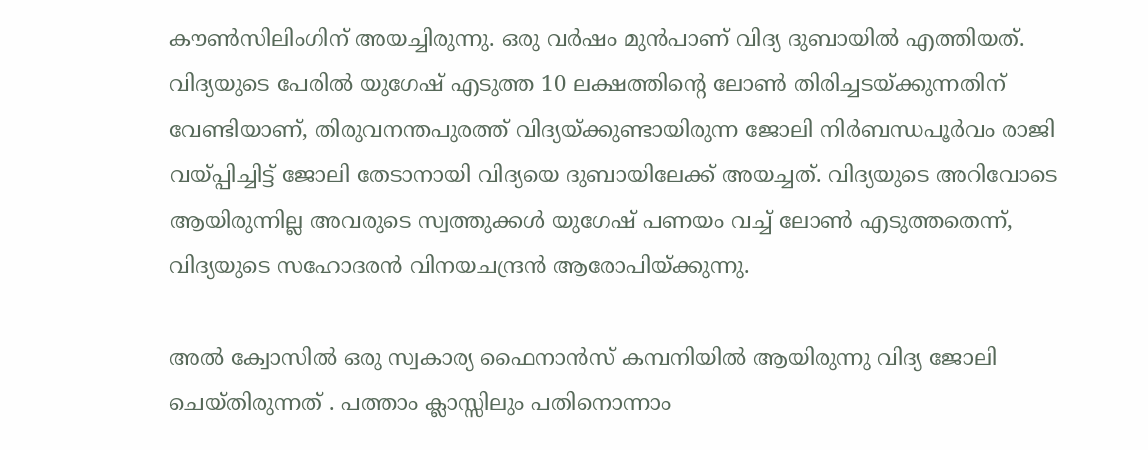കൗണ്‍സിലിംഗിന് അയച്ചിരുന്നു. ഒരു വര്‍ഷം മുന്‍പാണ് വിദ്യ ദുബായില്‍ എത്തിയത്. വിദ്യയുടെ പേരില്‍ യുഗേഷ് എടുത്ത 10 ലക്ഷത്തിന്റെ ലോണ്‍ തിരിച്ചടയ്ക്കുന്നതിന് വേണ്ടിയാണ്, തിരുവനന്തപുരത്ത് വിദ്യയ്ക്കുണ്ടായിരുന്ന ജോലി നിര്‍ബന്ധപൂര്‍വം രാജി വയ്പ്പിച്ചിട്ട് ജോലി തേടാനായി വിദ്യയെ ദുബായിലേക്ക് അയച്ചത്. വിദ്യയുടെ അറിവോടെ ആയിരുന്നില്ല അവരുടെ സ്വത്തുക്കള്‍ യുഗേഷ് പണയം വച്ച് ലോണ്‍ എടുത്തതെന്ന്, വിദ്യയുടെ സഹോദരന്‍ വിനയചന്ദ്രന്‍ ആരോപിയ്ക്കുന്നു.

അല്‍ ക്വോസില്‍ ഒരു സ്വകാര്യ ഫൈനാന്‍സ് കമ്പനിയില്‍ ആയിരുന്നു വിദ്യ ജോലി ചെയ്തിരുന്നത് . പത്താം ക്ലാസ്സിലും പതിനൊന്നാം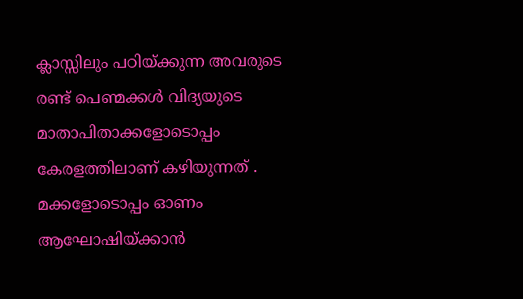ക്ലാസ്സിലും പഠിയ്ക്കുന്ന അവരുടെ രണ്ട് പെണ്മക്കള്‍ വിദ്യയുടെ മാതാപിതാക്കളോടൊപ്പം കേരളത്തിലാണ് കഴിയുന്നത് . മക്കളോടൊപ്പം ഓണം ആഘോഷിയ്ക്കാന്‍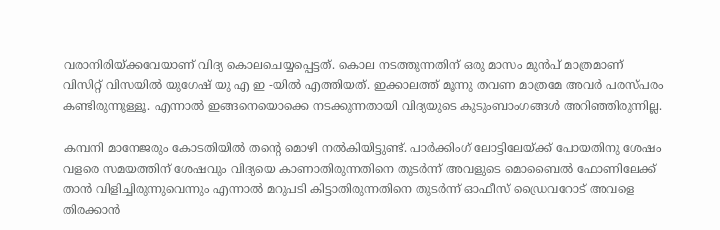വരാനിരിയ്ക്കവേയാണ് വിദ്യ കൊലചെയ്യപ്പെട്ടത്. കൊല നടത്തുന്നതിന് ഒരു മാസം മുന്‍പ് മാത്രമാണ് വിസിറ്റ് വിസയില്‍ യുഗേഷ് യു എ ഇ -യില്‍ എത്തിയത്. ഇക്കാലത്ത് മൂന്നു തവണ മാത്രമേ അവര്‍ പരസ്പരം കണ്ടിരുന്നുള്ളൂ. എന്നാല്‍ ഇങ്ങനെയൊക്കെ നടക്കുന്നതായി വിദ്യയുടെ കുടുംബാംഗങ്ങള്‍ അറിഞ്ഞിരുന്നില്ല.

കമ്പനി മാനേജരും കോടതിയില്‍ തന്റെ മൊഴി നല്‍കിയിട്ടുണ്ട്. പാര്‍ക്കിംഗ് ലോട്ടിലേയ്ക്ക് പോയതിനു ശേഷം വളരെ സമയത്തിന് ശേഷവും വിദ്യയെ കാണാതിരുന്നതിനെ തുടര്‍ന്ന് അവളുടെ മൊബൈല്‍ ഫോണിലേക്ക് താന്‍ വിളിച്ചിരുന്നുവെന്നും എന്നാല്‍ മറുപടി കിട്ടാതിരുന്നതിനെ തുടര്‍ന്ന് ഓഫീസ് ഡ്രൈവറോട് അവളെ തിരക്കാന്‍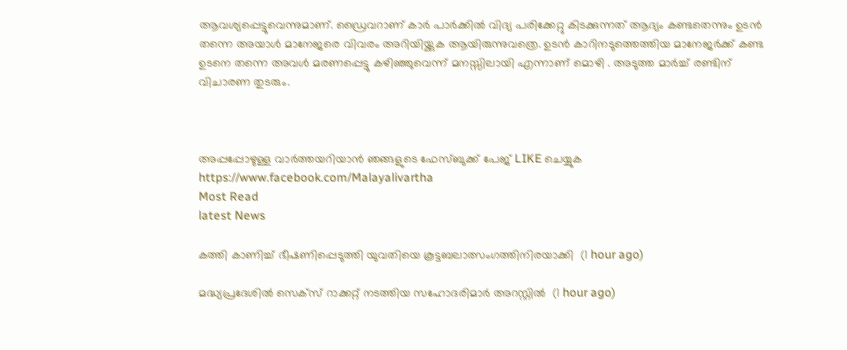ആവശ്യപ്പെട്ടുവെന്നുമാണ്. ഡ്രൈവറാണ് കാര്‍ പാര്‍ക്കില്‍ വിദ്യ പരിക്കേറ്റു കിടക്കുന്നത് ആദ്യം കണ്ടതെന്നും ഉടന്‍ തന്നെ അയാള്‍ മാനേജരെ വിവരം അറിയിയ്ക്കുക ആയിരുന്നുവത്രെ. ഉടന്‍ കാറിനടുത്തെത്തിയ മാനേജര്‍ക്ക് കണ്ട ഉടനെ തന്നെ അവള്‍ മരണപ്പെട്ടു കഴിഞ്ഞുവെന്ന് മനസ്സിലായി എന്നാണ് മൊഴി . അടുത്ത മാര്‍ച്ച് രണ്ടിന് വിചാരണ തുടരും.



അപ്പപ്പോഴുള്ള വാര്‍ത്തയറിയാന്‍ ഞങ്ങളുടെ ഫേസ്‌ബുക്ക്‌ പേജ് LIKE ചെയ്യുക
https://www.facebook.com/Malayalivartha
Most Read
latest News

കത്തി കാണിച്ച് ഭീഷണിപ്പെടുത്തി യുവതിയെ കൂട്ടബലാത്സംഗത്തിനിരയാക്കി  (1 hour ago)

മദ്ധ്യപ്രദേശില്‍ സെക്‌സ് റാക്കറ്റ് നടത്തിയ സഹോദരിമാര്‍ അറസ്റ്റില്‍  (1 hour ago)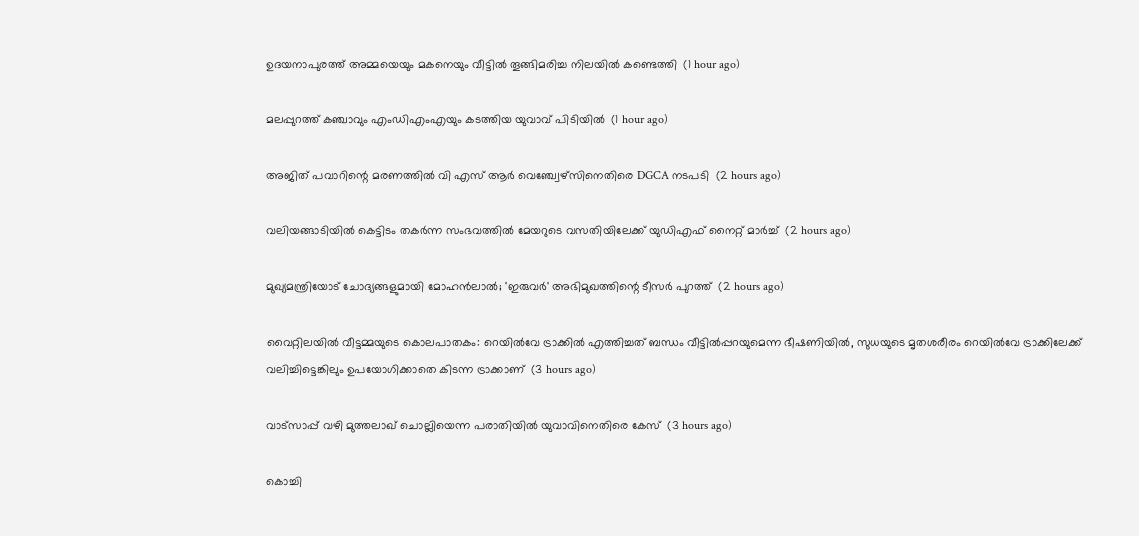ഉദയനാപുരത്ത് അമ്മയെയും മകനെയും വീട്ടില്‍ തൂങ്ങിമരിച്ച നിലയില്‍ കണ്ടെത്തി  (1 hour ago)

മലപ്പുറത്ത് കഞ്ചാവും എംഡിഎംഎയും കടത്തിയ യുവാവ് പിടിയില്‍  (1 hour ago)

അജിത് പവാറിന്റെ മരണത്തില്‍ വി എസ് ആര്‍ വെഞ്ച്വേഴ്‌സിനെതിരെ DGCA നടപടി  (2 hours ago)

വലിയങ്ങാടിയില്‍ കെട്ടിടം തകര്‍ന്ന സംഭവത്തില്‍ മേയറുടെ വസതിയിലേക്ക് യുഡിഎഫ് നൈറ്റ് മാര്‍ച്ച്  (2 hours ago)

മുഖ്യമന്ത്രിയോട് ചോദ്യങ്ങളുമായി മോഹന്‍ലാല്‍; 'ഇരുവര്‍' അഭിമുഖത്തിന്റെ ടീസര്‍ പുറത്ത്  (2 hours ago)

വൈറ്റിലയില്‍ വീട്ടമ്മയുടെ കൊലപാതകം: റെയില്‍വേ ട്രാക്കില്‍ എത്തിച്ചത് ബന്ധം വീട്ടില്‍പ്പറയുമെന്ന ഭീഷണിയില്‍, സുധയുടെ മൃതശരീരം റെയില്‍വേ ട്രാക്കിലേക്ക് വലിച്ചിട്ടെങ്കിലും ഉപയോഗിക്കാതെ കിടന്ന ട്രാക്കാണ്  (3 hours ago)

വാട്‌സാപ്പ് വഴി മുത്തലാഖ് ചൊല്ലിയെന്ന പരാതിയില്‍ യുവാവിനെതിരെ കേസ്  (3 hours ago)

കൊച്ചി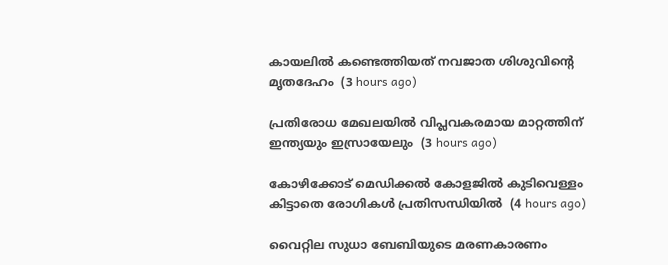കായലില്‍ കണ്ടെത്തിയത് നവജാത ശിശുവിന്റെ മൃതദേഹം  (3 hours ago)

പ്രതിരോധ മേഖലയില്‍ വിപ്ലവകരമായ മാറ്റത്തിന് ഇന്ത്യയും ഇസ്രായേലും  (3 hours ago)

കോഴിക്കോട് മെഡിക്കല്‍ കോളജില്‍ കുടിവെള്ളം കിട്ടാതെ രോഗികള്‍ പ്രതിസന്ധിയില്‍  (4 hours ago)

വൈറ്റില സുധാ ബേബിയുടെ മരണകാരണം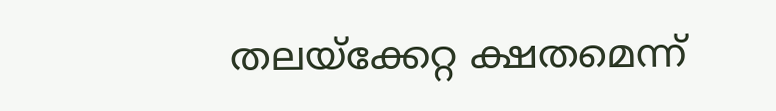തലയ്‌ക്കേറ്റ ക്ഷതമെന്ന്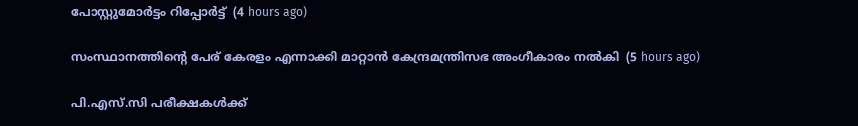പോസ്റ്റുമോര്‍ട്ടം റിപ്പോര്‍ട്ട്  (4 hours ago)

സംസ്ഥാനത്തിന്റെ പേര് കേരളം എന്നാക്കി മാറ്റാന്‍ കേന്ദ്രമന്ത്രിസഭ അംഗീകാരം നല്‍കി  (5 hours ago)

പി.എസ്.സി പരീക്ഷകള്‍ക്ക്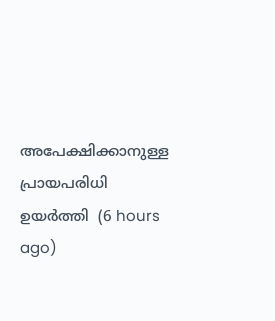അപേക്ഷിക്കാനുള്ള പ്രായപരിധി ഉയര്‍ത്തി  (6 hours ago)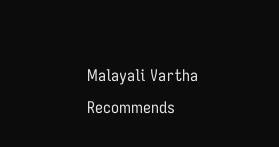Malayali Vartha Recommends